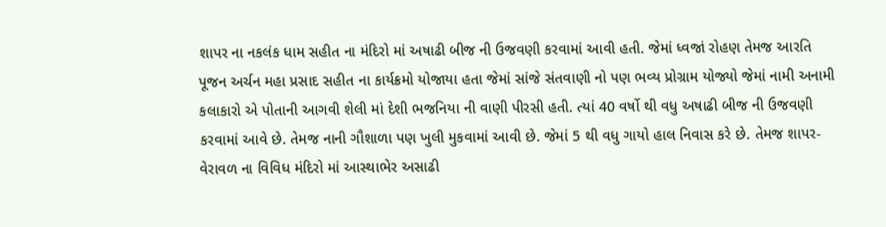શાપર ના નકલંક ધામ સહીત ના મંદિરો માં અષાઢી બીજ ની ઉજવણી કરવામાં આવી હતી. જેમાં ધ્વજાં રોહણ તેમજ આરતિ પૂજન અર્ચન મહા પ્રસાદ સહીત ના કાર્યક્રમો યોજાયા હતા જેમાં સાંજે સંતવાણી નો પણ ભવ્ય પ્રોગ્રામ યોજ્યો જેમાં નામી અનામી કલાકારો એ પોતાની આગવી શેલી માં દેશી ભજનિયા ની વાણી પીરસી હતી. ત્યાં 40 વર્ષો થી વધુ અષાઢી બીજ ની ઉજવણી કરવામાં આવે છે. તેમજ નાની ગૌશાળા પણ ખુલી મુકવામાં આવી છે. જેમાં 5 થી વધુ ગાયો હાલ નિવાસ કરે છે. તેમજ શાપર-વેરાવળ ના વિવિધ મંદિરો માં આસ્થાભેર અસાઢી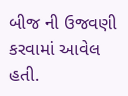બીજ ની ઉજવણી કરવામાં આવેલ હતી.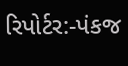રિપોર્ટર:-પંકજ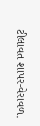ટીલાવત શાપર-વેરાવળ.